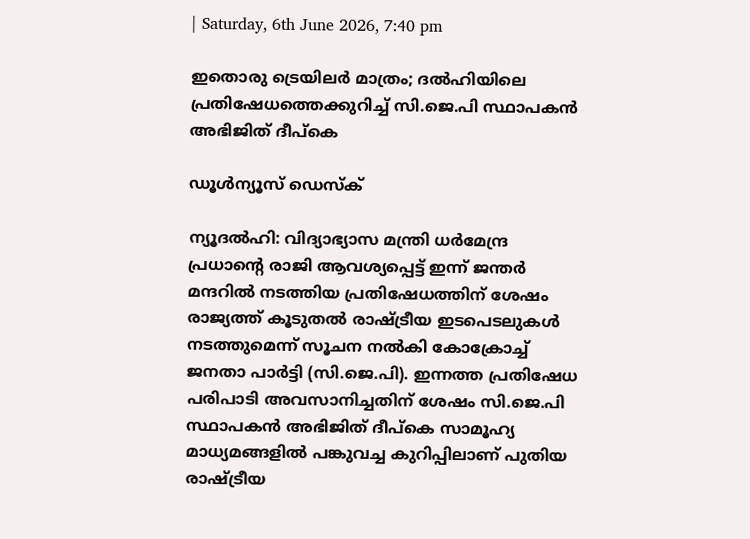| Saturday, 6th June 2026, 7:40 pm

ഇതൊരു ട്രെയിലര്‍ മാത്രം; ദല്‍ഹിയിലെ പ്രതിഷേധത്തെക്കുറിച്ച് സി.ജെ.പി സ്ഥാപകന്‍ അഭിജിത് ദീപ്‌കെ

ഡൂള്‍ന്യൂസ് ഡെസ്‌ക്

ന്യൂദല്‍ഹി: വിദ്യാഭ്യാസ മന്ത്രി ധര്‍മേന്ദ്ര പ്രധാന്റെ രാജി ആവശ്യപ്പെട്ട് ഇന്ന് ജന്തര്‍ മന്ദറില്‍ നടത്തിയ പ്രതിഷേധത്തിന് ശേഷം രാജ്യത്ത് കൂടുതല്‍ രാഷ്ട്രീയ ഇടപെടലുകള്‍ നടത്തുമെന്ന് സൂചന നല്‍കി കോക്രോച്ച് ജനതാ പാര്‍ട്ടി (സി.ജെ.പി). ഇന്നത്ത പ്രതിഷേധ പരിപാടി അവസാനിച്ചതിന് ശേഷം സി.ജെ.പി സ്ഥാപകന്‍ അഭിജിത് ദീപ്‌കെ സാമൂഹ്യ മാധ്യമങ്ങളില്‍ പങ്കുവച്ച കുറിപ്പിലാണ് പുതിയ രാഷ്ട്രീയ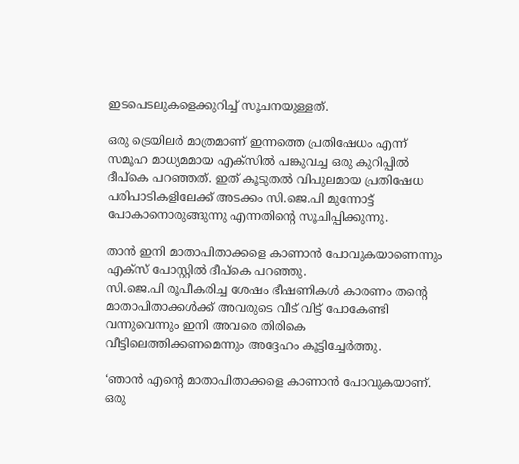ഇടപെടലുകളെക്കുറിച്ച് സൂചനയുള്ളത്.

ഒരു ട്രെയിലര്‍ മാത്രമാണ് ഇന്നത്തെ പ്രതിഷേധം എന്ന് സമൂഹ മാധ്യമമായ എക്‌സില്‍ പങ്കുവച്ച ഒരു കുറിപ്പില്‍ ദീപ്‌കെ പറഞ്ഞത്. ഇത് കൂടുതല്‍ വിപുലമായ പ്രതിഷേധ പരിപാടികളിലേക്ക് അടക്കം സി.ജെ.പി മുന്നോട്ട് പോകാനൊരുങ്ങുന്നു എന്നതിന്റെ സൂചിപ്പിക്കുന്നു.

താന്‍ ഇനി മാതാപിതാക്കളെ കാണാന്‍ പോവുകയാണെന്നും എക്‌സ് പോസ്റ്റില്‍ ദീപ്‌കെ പറഞ്ഞു.
സി.ജെ.പി രൂപീകരിച്ച ശേഷം ഭീഷണികള്‍ കാരണം തന്റെ മാതാപിതാക്കള്‍ക്ക് അവരുടെ വീട് വിട്ട് പോകേണ്ടി വന്നുവെന്നും ഇനി അവരെ തിരികെ വീട്ടിലെത്തിക്കണമെന്നും അദ്ദേഹം കൂട്ടിച്ചേര്‍ത്തു.

‘ഞാന്‍ എന്റെ മാതാപിതാക്കളെ കാണാന്‍ പോവുകയാണ്. ഒരു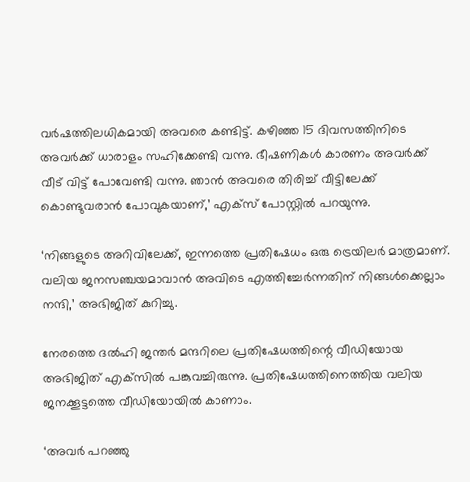വര്‍ഷത്തിലധികമായി അവരെ കണ്ടിട്ട്. കഴിഞ്ഞ 15 ദിവസത്തിനിടെ അവര്‍ക്ക് ധാരാളം സഹിക്കേണ്ടി വന്നു. ഭീഷണികള്‍ കാരണം അവര്‍ക്ക് വീട് വിട്ട് പോവേണ്ടി വന്നു. ഞാന്‍ അവരെ തിരിച്ച് വീട്ടിലേക്ക് കൊണ്ടുവരാന്‍ പോവുകയാണ്,’ എക്‌സ് പോസ്റ്റില്‍ പറയുന്നു.

‘നിങ്ങളുടെ അറിവിലേക്ക്, ഇന്നത്തെ പ്രതിഷേധം ഒരു ട്രെയിലര്‍ മാത്രമാണ്. വലിയ ജനസഞ്ചയമാവാന്‍ അവിടെ എത്തിച്ചേര്‍ന്നതിന് നിങ്ങള്‍ക്കെല്ലാം നന്ദി,’ അഭിജിത് കുറിച്ചു.

നേരത്തെ ദല്‍ഹി ജന്തര്‍ മന്ദറിലെ പ്രതിഷേധത്തിന്റെ വീഡിയോയ അഭിജിത് എക്‌സില്‍ പങ്കുവച്ചിരുന്നു. പ്രതിഷേധത്തിനെത്തിയ വലിയ ജനക്കൂട്ടത്തെ വീഡിയോയില്‍ കാണാം.

‘അവര്‍ പറഞ്ഞു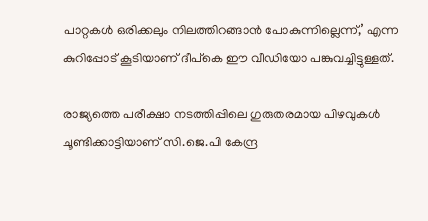പാറ്റകള്‍ ഒരിക്കലും നിലത്തിറങ്ങാന്‍ പോകുന്നില്ലെന്ന്,’ എന്ന കുറിപ്പോട് കൂടിയാണ് ദീപ്‌കെ ഈ വീഡിയോ പങ്കുവച്ചിട്ടുള്ളത്.

രാജ്യത്തെ പരീക്ഷാ നടത്തിപ്പിലെ ഗുരുതരമായ പിഴവുകള്‍ ചൂണ്ടിക്കാട്ടിയാണ് സി.ജെ.പി കേന്ദ്ര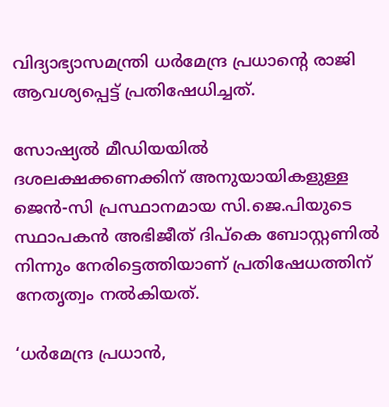വിദ്യാഭ്യാസമന്ത്രി ധര്‍മേന്ദ്ര പ്രധാന്റെ രാജി ആവശ്യപ്പെട്ട് പ്രതിഷേധിച്ചത്.

സോഷ്യല്‍ മീഡിയയില്‍ ദശലക്ഷക്കണക്കിന് അനുയായികളുള്ള ജെന്‍-സി പ്രസ്ഥാനമായ സി.ജെ.പിയുടെ സ്ഥാപകന്‍ അഭിജീത് ദിപ്കെ ബോസ്റ്റണില്‍ നിന്നും നേരിട്ടെത്തിയാണ് പ്രതിഷേധത്തിന് നേതൃത്വം നല്‍കിയത്.

‘ധര്‍മേന്ദ്ര പ്രധാന്‍,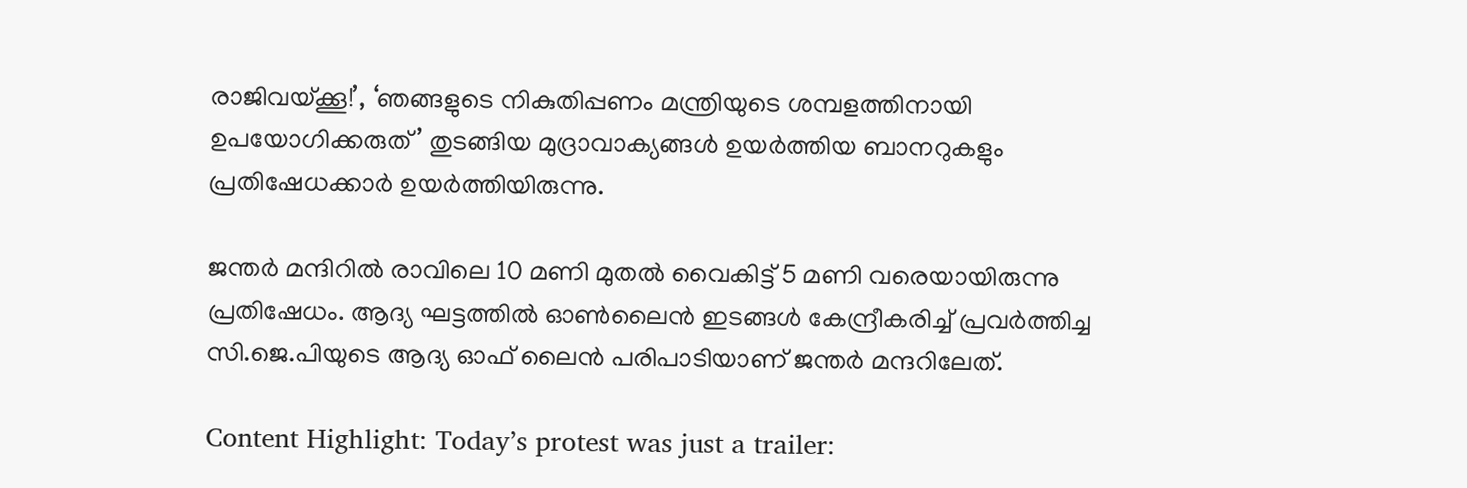രാജിവയ്ക്കൂ!’, ‘ഞങ്ങളുടെ നികുതിപ്പണം മന്ത്രിയുടെ ശമ്പളത്തിനായി ഉപയോഗിക്കരുത്’ തുടങ്ങിയ മുദ്രാവാക്യങ്ങള്‍ ഉയര്‍ത്തിയ ബാനറുകളും പ്രതിഷേധക്കാര്‍ ഉയര്‍ത്തിയിരുന്നു.

ജന്തര്‍ മന്ദിറില്‍ രാവിലെ 10 മണി മുതല്‍ വൈകിട്ട് 5 മണി വരെയായിരുന്നു പ്രതിഷേധം. ആദ്യ ഘട്ടത്തില്‍ ഓണ്‍ലൈന്‍ ഇടങ്ങള്‍ കേന്ദ്രീകരിച്ച് പ്രവര്‍ത്തിച്ച സി.ജെ.പിയുടെ ആദ്യ ഓഫ് ലൈന്‍ പരിപാടിയാണ് ജന്തര്‍ മന്ദറിലേത്.

Content Highlight: Today’s protest was just a trailer: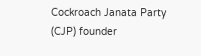Cockroach Janata Party (CJP) founder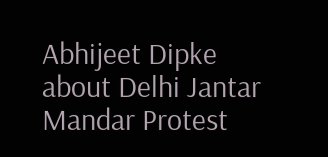Abhijeet Dipke about Delhi Jantar Mandar Protest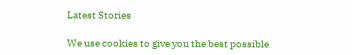Latest Stories

We use cookies to give you the best possible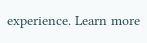experience. Learn more